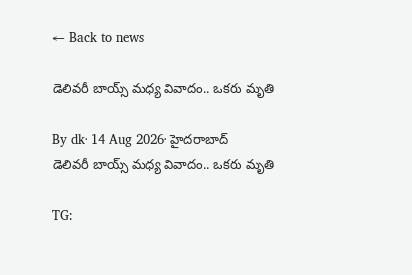← Back to news

డెలివరీ బాయ్స్‌ మధ్య వివాదం.. ఒకరు మృతి

By dk· 14 Aug 2026· హైదరాబాద్
డెలివరీ బాయ్స్‌ మధ్య వివాదం.. ఒకరు మృతి

TG: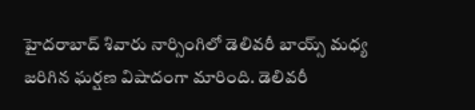హైదరాబాద్‌ శివారు నార్సింగిలో డెలివరీ బాయ్స్‌ మధ్య జరిగిన ఘర్షణ విషాదంగా మారింది. డెలివరీ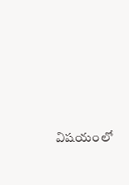విషయంలో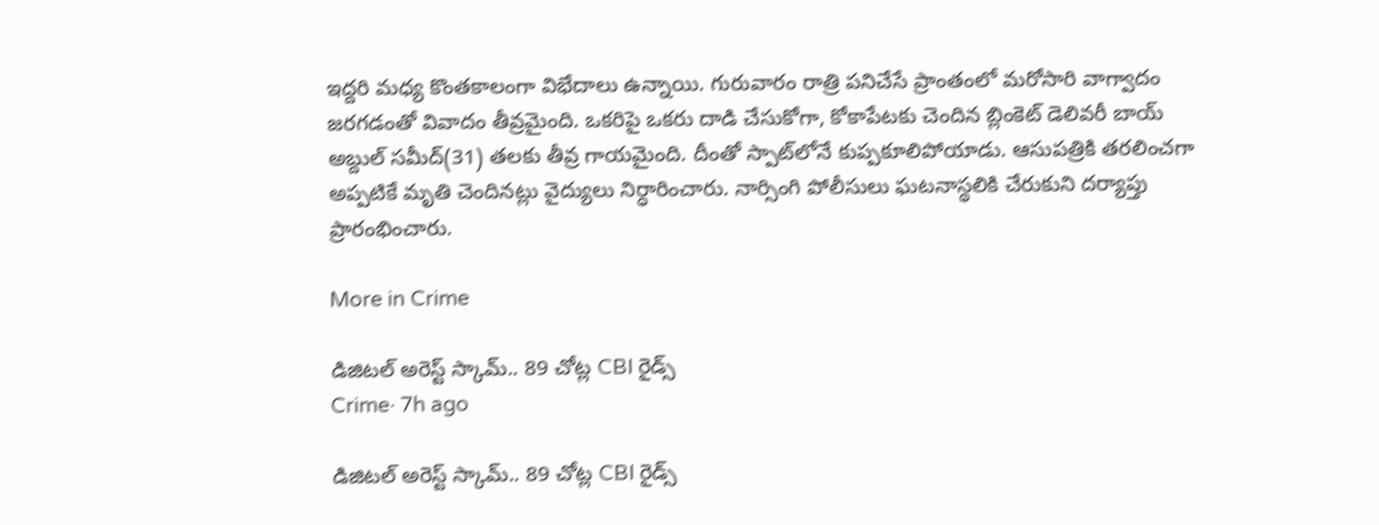ఇద్దరి మధ్య కొంతకాలంగా విభేదాలు ఉన్నాయి. గురువారం రాత్రి పనిచేసే ప్రాంతంలో మరోసారి వాగ్వాదం జరగడంతో వివాదం తీవ్రమైంది. ఒకరిపై ఒకరు దాడి చేసుకోగా, కోకాపేటకు చెందిన బ్లింకెట్‌ డెలివరీ బాయ్‌ అబ్దుల్‌ సమీద్‌(31) తలకు తీవ్ర గాయమైంది. దీంతో స్పాట్‌లోనే కుప్పకూలిపోయాడు. ఆసుపత్రికి తరలించగా అప్పటికే మృతి చెందినట్లు వైద్యులు నిర్ధారించారు. నార్సింగి పోలీసులు ఘటనాస్థలికి చేరుకుని దర్యాప్తు ప్రారంభించారు.

More in Crime

డిజిటల్ అరెస్ట్ స్కామ్.. 89 చోట్ల CBI రైడ్స్
Crime· 7h ago

డిజిటల్ అరెస్ట్ స్కామ్.. 89 చోట్ల CBI రైడ్స్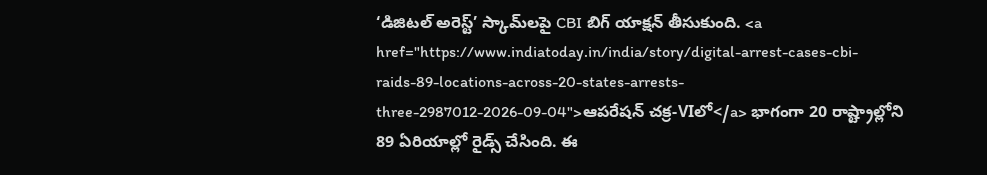‘డిజిటల్ అరెస్ట్’ స్కామ్‌లపై CBI బిగ్ యాక్షన్ తీసుకుంది. <a href="https://www.indiatoday.in/india/story/digital-arrest-cases-cbi-raids-89-locations-across-20-states-arrests-three-2987012-2026-09-04">ఆపరేషన్ చక్ర-VIలో</a> భాగంగా 20 రాష్ట్రాల్లోని 89 ఏరియాల్లో రైడ్స్ చేసింది. ఈ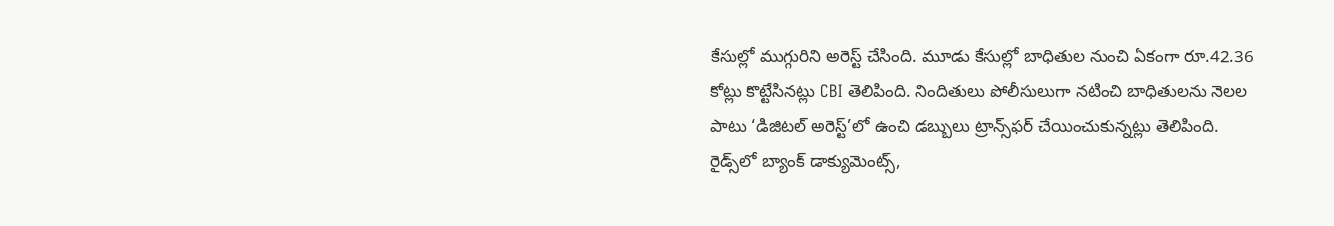కేసుల్లో ముగ్గురిని అరెస్ట్ చేసింది. మూడు కేసుల్లో బాధితుల నుంచి ఏకంగా రూ.42.36 కోట్లు కొట్టేసినట్లు CBI తెలిపింది. నిందితులు పోలీసులుగా నటించి బాధితులను నెలల పాటు ‘డిజిటల్ అరెస్ట్’లో ఉంచి డబ్బులు ట్రాన్స్‌ఫర్ చేయించుకున్నట్లు తెలిపింది. రైడ్స్‌లో బ్యాంక్ డాక్యుమెంట్స్,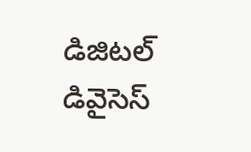డిజిటల్ డివైసెస్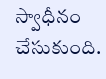స్వాధీనం చేసుకుంది.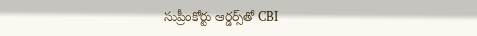సుప్రీంకోర్టు ఆర్డర్స్‌తో CBI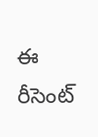ఈ రీసెంట్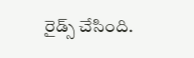రైడ్స్ చేసింది.